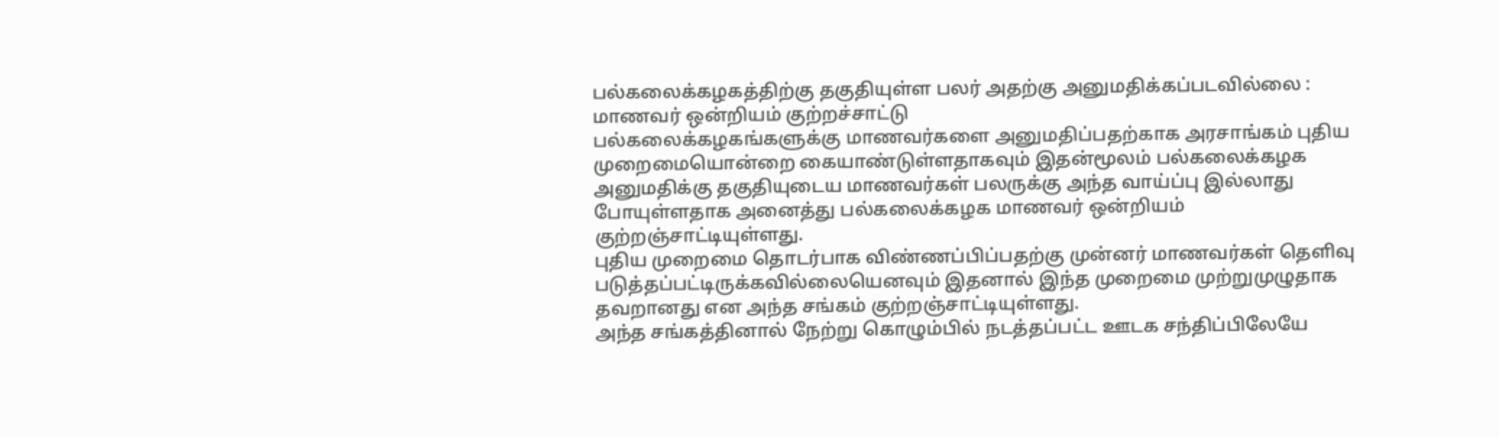பல்கலைக்கழகத்திற்கு தகுதியுள்ள பலர் அதற்கு அனுமதிக்கப்படவில்லை : மாணவர் ஒன்றியம் குற்றச்சாட்டு
பல்கலைக்கழகங்களுக்கு மாணவர்களை அனுமதிப்பதற்காக அரசாங்கம் புதிய முறைமையொன்றை கையாண்டுள்ளதாகவும் இதன்மூலம் பல்கலைக்கழக அனுமதிக்கு தகுதியுடைய மாணவர்கள் பலருக்கு அந்த வாய்ப்பு இல்லாது போயுள்ளதாக அனைத்து பல்கலைக்கழக மாணவர் ஒன்றியம் குற்றஞ்சாட்டியுள்ளது.
புதிய முறைமை தொடர்பாக விண்ணப்பிப்பதற்கு முன்னர் மாணவர்கள் தெளிவு படுத்தப்பட்டிருக்கவில்லையெனவும் இதனால் இந்த முறைமை முற்றுமுழுதாக தவறானது என அந்த சங்கம் குற்றஞ்சாட்டியுள்ளது.
அந்த சங்கத்தினால் நேற்று கொழும்பில் நடத்தப்பட்ட ஊடக சந்திப்பிலேயே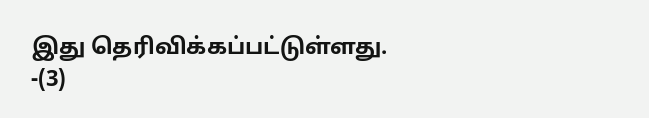இது தெரிவிக்கப்பட்டுள்ளது. -(3)